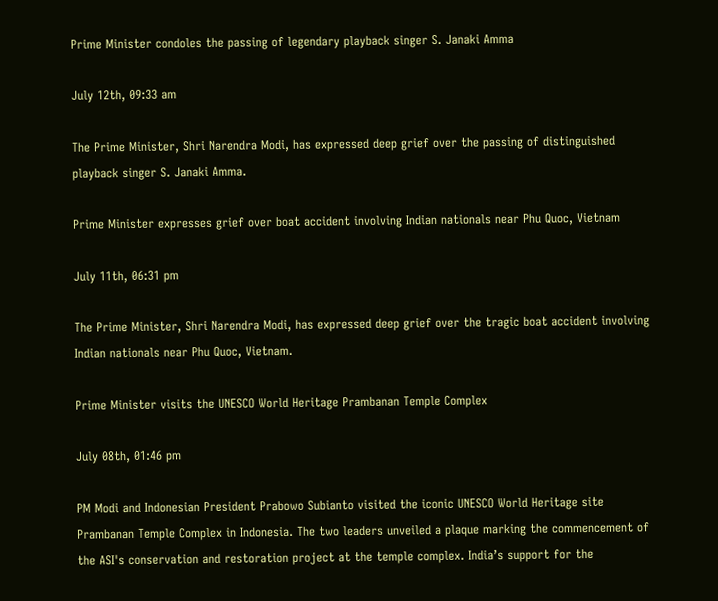Prime Minister condoles the passing of legendary playback singer S. Janaki Amma

July 12th, 09:33 am

The Prime Minister, Shri Narendra Modi, has expressed deep grief over the passing of distinguished playback singer S. Janaki Amma.

Prime Minister expresses grief over boat accident involving Indian nationals near Phu Quoc, Vietnam

July 11th, 06:31 pm

The Prime Minister, Shri Narendra Modi, has expressed deep grief over the tragic boat accident involving Indian nationals near Phu Quoc, Vietnam.

Prime Minister visits the UNESCO World Heritage Prambanan Temple Complex

July 08th, 01:46 pm

PM Modi and Indonesian President Prabowo Subianto visited the iconic UNESCO World Heritage site Prambanan Temple Complex in Indonesia. The two leaders unveiled a plaque marking the commencement of the ASI's conservation and restoration project at the temple complex. India’s support for the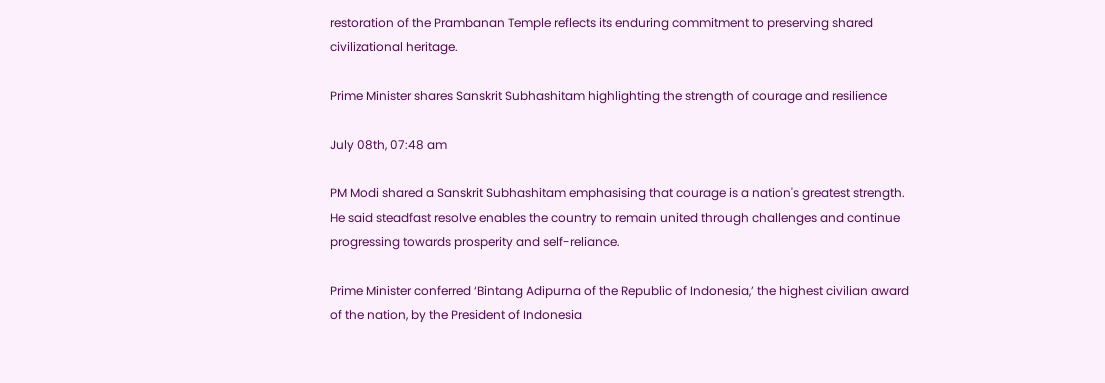restoration of the Prambanan Temple reflects its enduring commitment to preserving shared civilizational heritage.

Prime Minister shares Sanskrit Subhashitam highlighting the strength of courage and resilience

July 08th, 07:48 am

PM Modi shared a Sanskrit Subhashitam emphasising that courage is a nation's greatest strength. He said steadfast resolve enables the country to remain united through challenges and continue progressing towards prosperity and self-reliance.

Prime Minister conferred ‘Bintang Adipurna of the Republic of Indonesia,’ the highest civilian award of the nation, by the President of Indonesia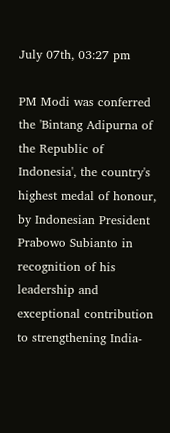July 07th, 03:27 pm

PM Modi was conferred the 'Bintang Adipurna of the Republic of Indonesia', the country's highest medal of honour, by Indonesian President Prabowo Subianto in recognition of his leadership and exceptional contribution to strengthening India-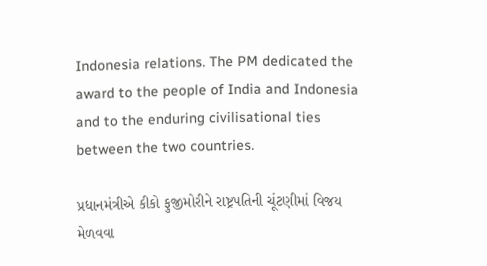Indonesia relations. The PM dedicated the award to the people of India and Indonesia and to the enduring civilisational ties between the two countries.

પ્રધાનમંત્રીએ કીકો ફુજીમોરીને રાષ્ટ્રપતિની ચૂંટણીમાં વિજય મેળવવા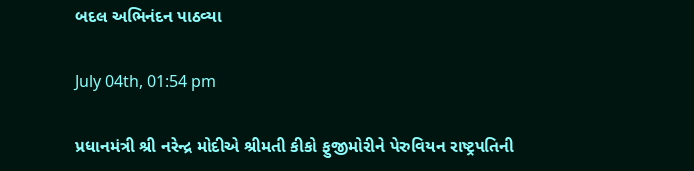બદલ અભિનંદન પાઠવ્યા

July 04th, 01:54 pm

પ્રધાનમંત્રી શ્રી નરેન્દ્ર મોદીએ શ્રીમતી કીકો ફુજીમોરીને પેરુવિયન રાષ્ટ્રપતિની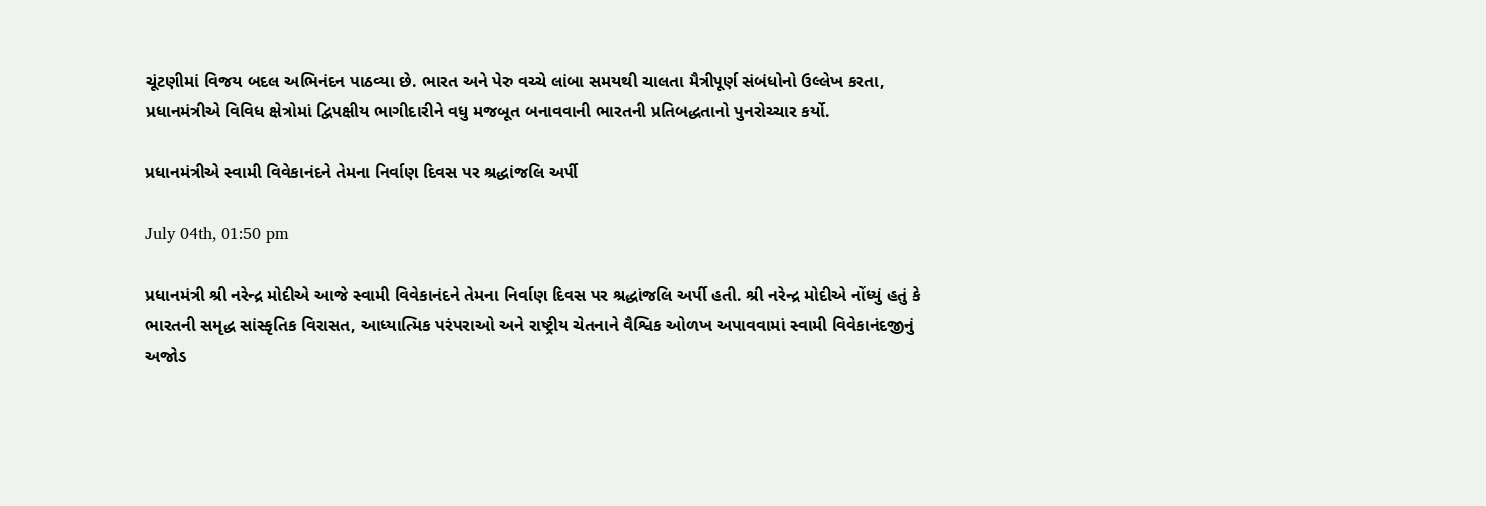ચૂંટણીમાં વિજય બદલ અભિનંદન પાઠવ્યા છે. ભારત અને પેરુ વચ્ચે લાંબા સમયથી ચાલતા મૈત્રીપૂર્ણ સંબંધોનો ઉલ્લેખ કરતા, પ્રધાનમંત્રીએ વિવિધ ક્ષેત્રોમાં દ્વિપક્ષીય ભાગીદારીને વધુ મજબૂત બનાવવાની ભારતની પ્રતિબદ્ધતાનો પુનરોચ્ચાર કર્યો.

પ્રધાનમંત્રીએ સ્વામી વિવેકાનંદને તેમના નિર્વાણ દિવસ પર શ્રદ્ધાંજલિ અર્પી

July 04th, 01:50 pm

પ્રધાનમંત્રી શ્રી નરેન્દ્ર મોદીએ આજે સ્વામી વિવેકાનંદને તેમના નિર્વાણ દિવસ પર શ્રદ્ધાંજલિ અર્પી હતી. શ્રી નરેન્દ્ર મોદીએ નોંધ્યું હતું કે ભારતની સમૃદ્ધ સાંસ્કૃતિક વિરાસત, આધ્યાત્મિક પરંપરાઓ અને રાષ્ટ્રીય ચેતનાને વૈશ્વિક ઓળખ અપાવવામાં સ્વામી વિવેકાનંદજીનું અજોડ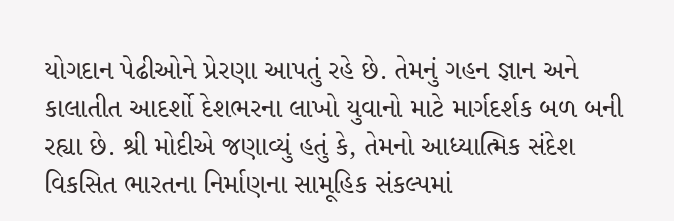યોગદાન પેઢીઓને પ્રેરણા આપતું રહે છે. તેમનું ગહન જ્ઞાન અને કાલાતીત આદર્શો દેશભરના લાખો યુવાનો માટે માર્ગદર્શક બળ બની રહ્યા છે. શ્રી મોદીએ જણાવ્યું હતું કે, તેમનો આધ્યાત્મિક સંદેશ વિકસિત ભારતના નિર્માણના સામૂહિક સંકલ્પમાં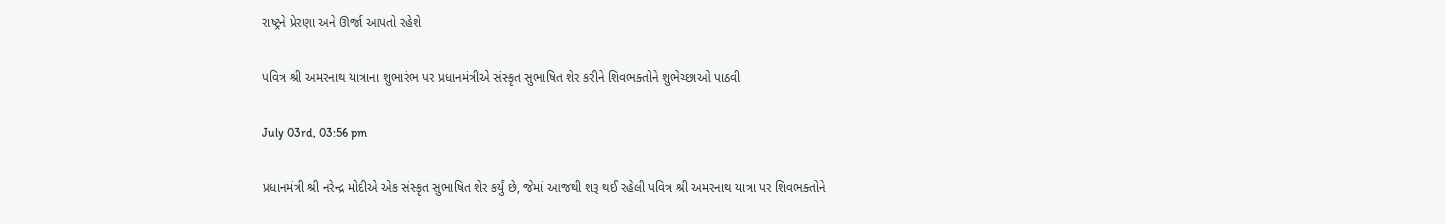રાષ્ટ્રને પ્રેરણા અને ઊર્જા આપતો રહેશે

પવિત્ર શ્રી અમરનાથ યાત્રાના શુભારંભ પર પ્રધાનમંત્રીએ સંસ્કૃત સુભાષિત શેર કરીને શિવભક્તોને શુભેચ્છાઓ પાઠવી

July 03rd, 03:56 pm

પ્રધાનમંત્રી શ્રી નરેન્દ્ર મોદીએ એક સંસ્કૃત સુભાષિત શેર કર્યું છે, જેમાં આજથી શરૂ થઈ રહેલી પવિત્ર શ્રી અમરનાથ યાત્રા પર શિવભક્તોને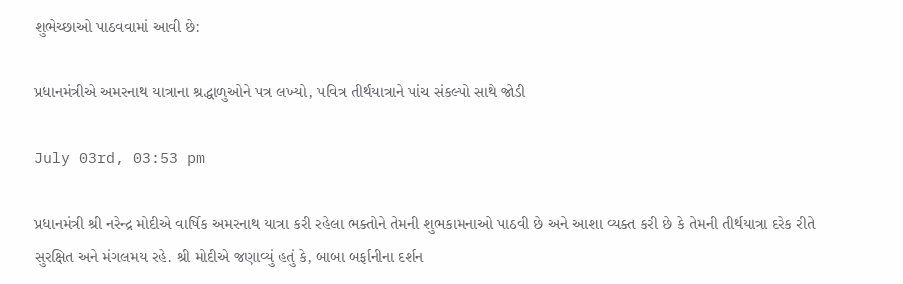શુભેચ્છાઓ પાઠવવામાં આવી છે:

પ્રધાનમંત્રીએ અમરનાથ યાત્રાના શ્રદ્ધાળુઓને પત્ર લખ્યો, પવિત્ર તીર્થયાત્રાને પાંચ સંકલ્પો સાથે જોડી

July 03rd, 03:53 pm

પ્રધાનમંત્રી શ્રી નરેન્દ્ર મોદીએ વાર્ષિક અમરનાથ યાત્રા કરી રહેલા ભક્તોને તેમની શુભકામનાઓ પાઠવી છે અને આશા વ્યક્ત કરી છે કે તેમની તીર્થયાત્રા દરેક રીતે સુરક્ષિત અને મંગલમય રહે. શ્રી મોદીએ જણાવ્યું હતું કે, બાબા બર્ફાનીના દર્શન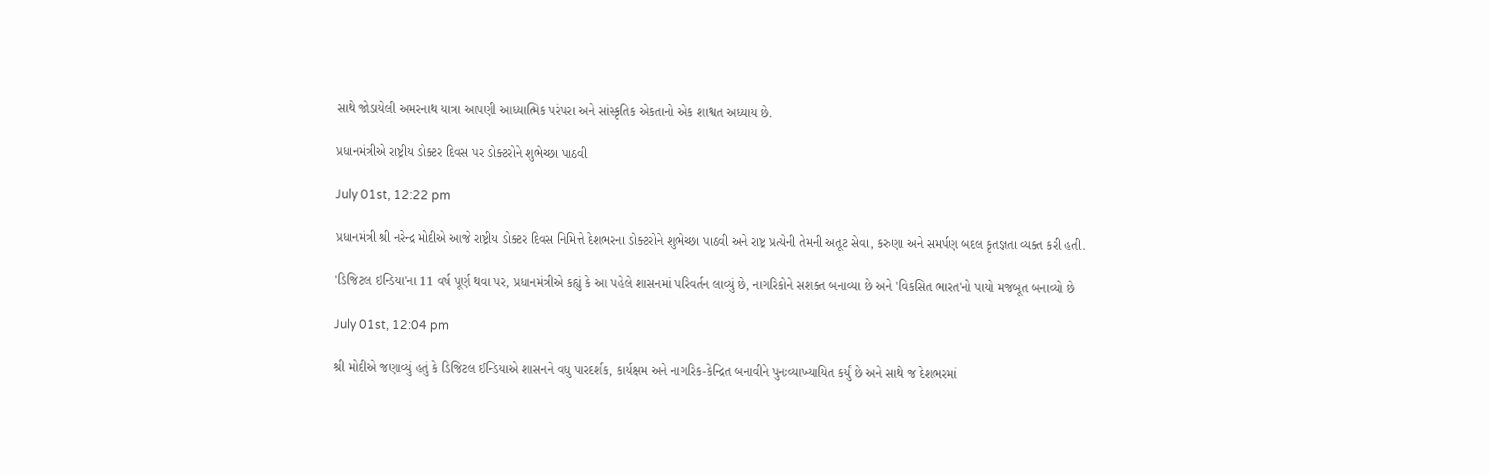સાથે જોડાયેલી અમરનાથ યાત્રા આપણી આધ્યાત્મિક પરંપરા અને સાંસ્કૃતિક એકતાનો એક શાશ્વત અધ્યાય છે.

પ્રધાનમંત્રીએ રાષ્ટ્રીય ડોક્ટર દિવસ પર ડોક્ટરોને શુભેચ્છા પાઠવી

July 01st, 12:22 pm

પ્રધાનમંત્રી શ્રી નરેન્દ્ર મોદીએ આજે રાષ્ટ્રીય ડોક્ટર દિવસ નિમિત્તે દેશભરના ડોક્ટરોને શુભેચ્છા પાઠવી અને રાષ્ટ્ર પ્રત્યેની તેમની અતૂટ સેવા, કરુણા અને સમર્પણ બદલ કૃતજ્ઞતા વ્યક્ત કરી હતી.

'ડિજિટલ ઇન્ડિયા'ના 11 વર્ષ પૂર્ણ થવા પર, પ્રધાનમંત્રીએ કહ્યું કે આ પહેલે શાસનમાં પરિવર્તન લાવ્યું છે, નાગરિકોને સશક્ત બનાવ્યા છે અને 'વિકસિત ભારત'નો પાયો મજબૂત બનાવ્યો છે

July 01st, 12:04 pm

શ્રી મોદીએ જણાવ્યું હતું કે ડિજિટલ ઈન્ડિયાએ શાસનને વધુ પારદર્શક, કાર્યક્ષમ અને નાગરિક-કેન્દ્રિત બનાવીને પુનઃવ્યાખ્યાયિત કર્યું છે અને સાથે જ દેશભરમાં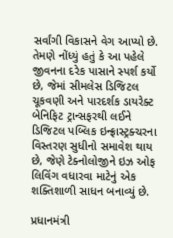સર્વાંગી વિકાસને વેગ આપ્યો છે. તેમણે નોંધ્યું હતું કે આ પહેલે જીવનના દરેક પાસાને સ્પર્શ કર્યો છે, જેમાં સીમલેસ ડિજિટલ ચૂકવણી અને પારદર્શક ડાયરેક્ટ બેનિફિટ ટ્રાન્સફરથી લઈને ડિજિટલ પબ્લિક ઇન્ફ્રાસ્ટ્રક્ચરના વિસ્તરણ સુધીનો સમાવેશ થાય છે, જેણે ટેક્નોલોજીને ઇઝ ઓફ લિવિંગ વધારવા માટેનું એક શક્તિશાળી સાધન બનાવ્યું છે.

પ્રધાનમંત્રી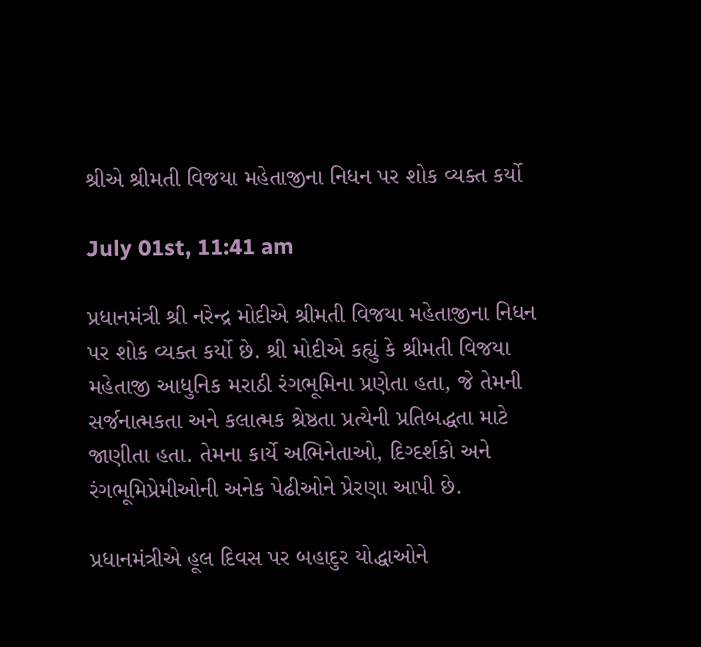શ્રીએ શ્રીમતી વિજયા મહેતાજીના નિધન પર શોક વ્યક્ત કર્યો

July 01st, 11:41 am

પ્રધાનમંત્રી શ્રી નરેન્દ્ર મોદીએ શ્રીમતી વિજયા મહેતાજીના નિધન પર શોક વ્યક્ત કર્યો છે. શ્રી મોદીએ કહ્યું કે શ્રીમતી વિજયા મહેતાજી આધુનિક મરાઠી રંગભૂમિના પ્રણેતા હતા, જે તેમની સર્જનાત્મકતા અને કલાત્મક શ્રેષ્ઠતા પ્રત્યેની પ્રતિબદ્ધતા માટે જાણીતા હતા. તેમના કાર્યે અભિનેતાઓ, દિગ્દર્શકો અને રંગભૂમિપ્રેમીઓની અનેક પેઢીઓને પ્રેરણા આપી છે.

પ્રધાનમંત્રીએ હૂલ દિવસ પર બહાદુર યોદ્ધાઓને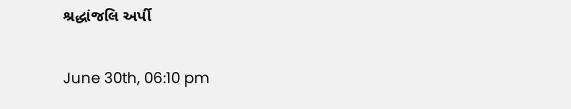શ્રદ્ધાંજલિ અર્પી

June 30th, 06:10 pm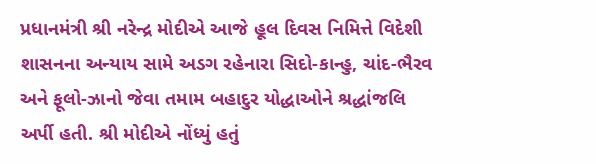પ્રધાનમંત્રી શ્રી નરેન્દ્ર મોદીએ આજે હૂલ દિવસ નિમિત્તે વિદેશી શાસનના અન્યાય સામે અડગ રહેનારા સિદો-કાન્હુ, ચાંદ-ભૈરવ અને ફૂલો-ઝાનો જેવા તમામ બહાદુર યોદ્ધાઓને શ્રદ્ધાંજલિ અર્પી હતી. શ્રી મોદીએ નોંધ્યું હતું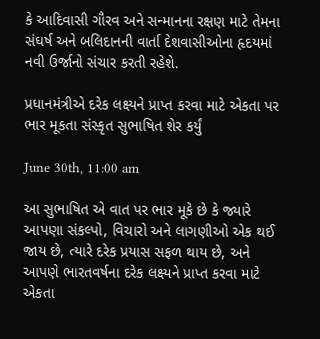કે આદિવાસી ગૌરવ અને સન્માનના રક્ષણ માટે તેમના સંઘર્ષ અને બલિદાનની વાર્તા દેશવાસીઓના હૃદયમાં નવી ઉર્જાનો સંચાર કરતી રહેશે.

પ્રધાનમંત્રીએ દરેક લક્ષ્યને પ્રાપ્ત કરવા માટે એકતા પર ભાર મૂકતા સંસ્કૃત સુભાષિત શેર કર્યું

June 30th, 11:00 am

આ સુભાષિત એ વાત પર ભાર મૂકે છે કે જ્યારે આપણા સંકલ્પો, વિચારો અને લાગણીઓ એક થઈ જાય છે, ત્યારે દરેક પ્રયાસ સફળ થાય છે, અને આપણે ભારતવર્ષના દરેક લક્ષ્યને પ્રાપ્ત કરવા માટે એકતા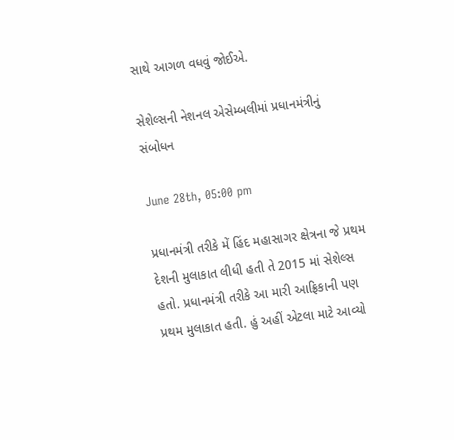સાથે આગળ વધવું જોઈએ.

સેશેલ્સની નેશનલ એસેમ્બલીમાં પ્રધાનમંત્રીનું સંબોધન

June 28th, 05:00 pm

પ્રધાનમંત્રી તરીકે મેં હિંદ મહાસાગર ક્ષેત્રના જે પ્રથમ દેશની મુલાકાત લીધી હતી તે 2015 માં સેશેલ્સ હતો. પ્રધાનમંત્રી તરીકે આ મારી આફ્રિકાની પણ પ્રથમ મુલાકાત હતી. હું અહીં એટલા માટે આવ્યો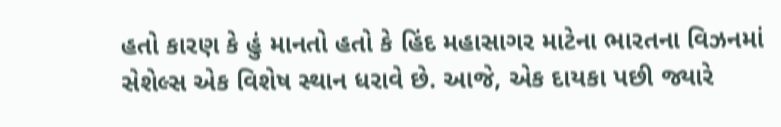હતો કારણ કે હું માનતો હતો કે હિંદ મહાસાગર માટેના ભારતના વિઝનમાં સેશેલ્સ એક વિશેષ સ્થાન ધરાવે છે. આજે, એક દાયકા પછી જ્યારે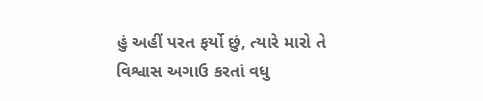હું અહીં પરત ફર્યો છું, ત્યારે મારો તે વિશ્વાસ અગાઉ કરતાં વધુ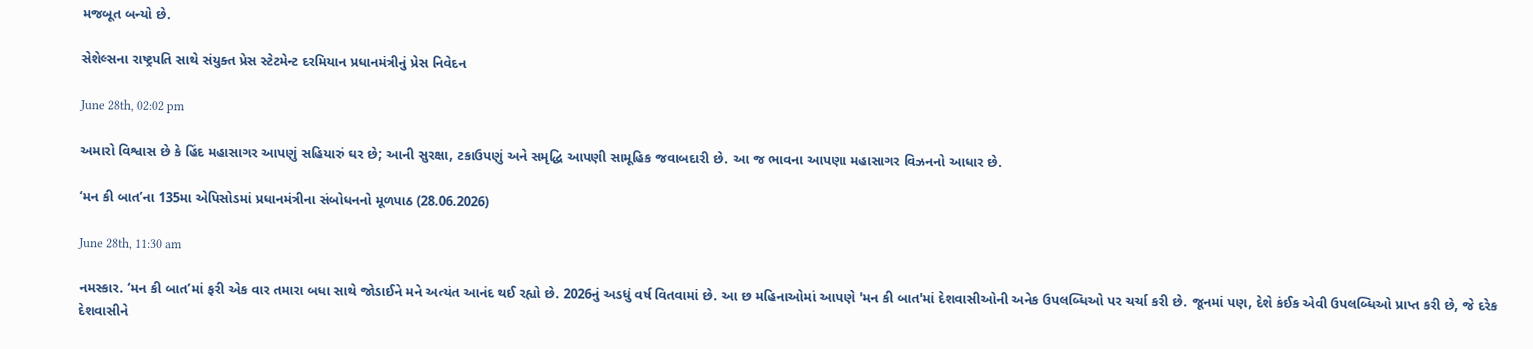મજબૂત બન્યો છે.

સેશેલ્સના રાષ્ટ્રપતિ સાથે સંયુક્ત પ્રેસ સ્ટેટમેન્ટ દરમિયાન પ્રધાનમંત્રીનું પ્રેસ નિવેદન

June 28th, 02:02 pm

અમારો વિશ્વાસ છે કે હિંદ મહાસાગર આપણું સહિયારું ઘર છે; આની સુરક્ષા, ટકાઉપણું અને સમૃદ્ધિ આપણી સામૂહિક જવાબદારી છે. આ જ ભાવના આપણા મહાસાગર વિઝનનો આધાર છે.

‘મન કી બાત’ના 135મા એપિસોડમાં પ્રધાનમંત્રીના સંબોધનનો મૂળપાઠ (28.06.2026)

June 28th, 11:30 am

નમસ્કાર. ‘મન કી બાત’માં ફરી એક વાર તમારા બધા સાથે જોડાઈને મને અત્યંત આનંદ થઈ રહ્યો છે. 2026નું અડધું વર્ષ વિતવામાં છે. આ છ મહિનાઓમાં આપણે 'મન કી બાત'માં દેશવાસીઓની અનેક ઉપલબ્ધિઓ પર ચર્ચા કરી છે. જૂનમાં પણ, દેશે કંઈક એવી ઉપલબ્ધિઓ પ્રાપ્ત કરી છે, જે દરેક દેશવાસીને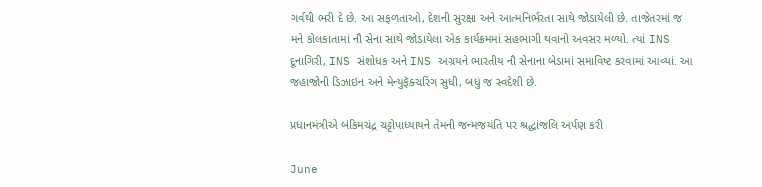ગર્વથી ભરી દે છે. આ સફળતાઓ, દેશની સુરક્ષા અને આત્મનિર્ભરતા સાથે જોડાયેલી છે. તાજેતરમાં જ મને કોલકાતામાં નૌ સેના સાથે જોડાયેલા એક કાર્યક્રમમાં સહભાગી થવાનો અવસર મળ્યો. ત્યાં INS દૂનાગિરી, INS સંશોધક અને INS અગ્રયને ભારતીય નૌ સેનાના બેડામાં સમાવિષ્ટ કરવામાં આવ્યાં. આ જહાજોની ડિઝાઇન અને મેન્યુફૅક્ચરિંગ સુધી, બધું જ સ્વદેશી છે.

પ્રધાનમંત્રીએ બંકિમચંદ્ર ચટ્ટોપાધ્યાયને તેમની જન્મજયંતિ પર શ્રદ્ધાંજલિ અર્પણ કરી

June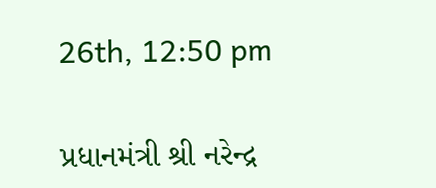26th, 12:50 pm

પ્રધાનમંત્રી શ્રી નરેન્દ્ર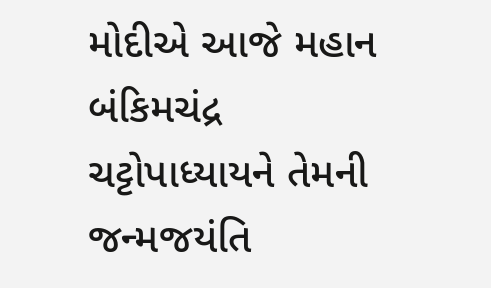મોદીએ આજે મહાન બંકિમચંદ્ર ચટ્ટોપાધ્યાયને તેમની જન્મજયંતિ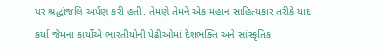પર શ્રદ્ધાંજલિ અર્પણ કરી હતી. તેમણે તેમને એક મહાન સાહિત્યકાર તરીકે યાદ કર્યા જેમના કાર્યોએ ભારતીયોની પેઢીઓમાં દેશભક્તિ અને સાંસ્કૃતિક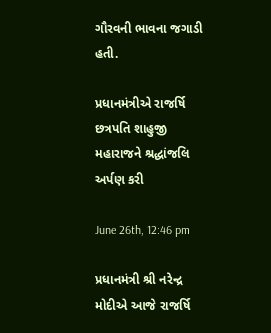ગૌરવની ભાવના જગાડી હતી.

પ્રધાનમંત્રીએ રાજર્ષિ છત્રપતિ શાહુજી મહારાજને શ્રદ્ધાંજલિ અર્પણ કરી

June 26th, 12:46 pm

પ્રધાનમંત્રી શ્રી નરેન્દ્ર મોદીએ આજે રાજર્ષિ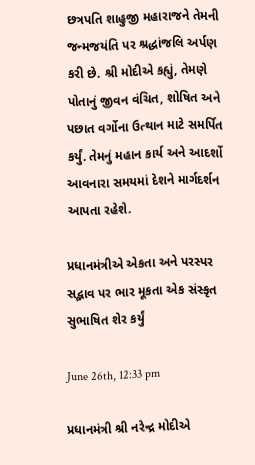છત્રપતિ શાહુજી મહારાજને તેમની જન્મજયંતિ પર શ્રદ્ધાંજલિ અર્પણ કરી છે. શ્રી મોદીએ કહ્યું, તેમણે પોતાનું જીવન વંચિત, શોષિત અને પછાત વર્ગોના ઉત્થાન માટે સમર્પિત કર્યું. તેમનું મહાન કાર્ય અને આદર્શો આવનારા સમયમાં દેશને માર્ગદર્શન આપતા રહેશે.

પ્રધાનમંત્રીએ એકતા અને પરસ્પર સદ્ભાવ પર ભાર મૂકતા એક સંસ્કૃત સુભાષિત શેર કર્યું

June 26th, 12:33 pm

પ્રધાનમંત્રી શ્રી નરેન્દ્ર મોદીએ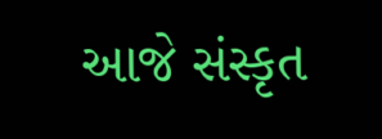આજે સંસ્કૃત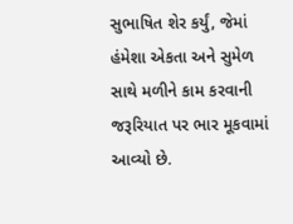સુભાષિત શેર કર્યું, જેમાં હંમેશા એકતા અને સુમેળ સાથે મળીને કામ કરવાની જરૂરિયાત પર ભાર મૂકવામાં આવ્યો છે.